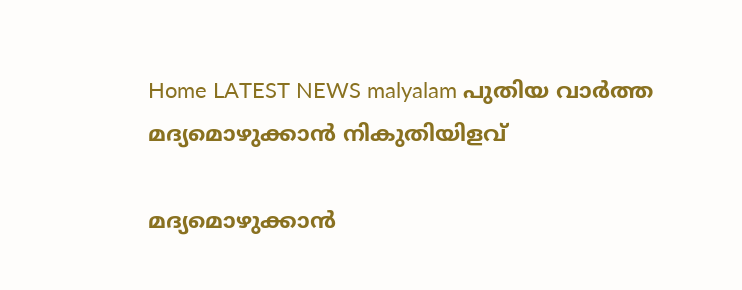Home LATEST NEWS malyalam പുതിയ വാർത്ത മദ്യമൊഴുക്കാന്‍ നികുതിയിളവ്

മദ്യമൊഴുക്കാന്‍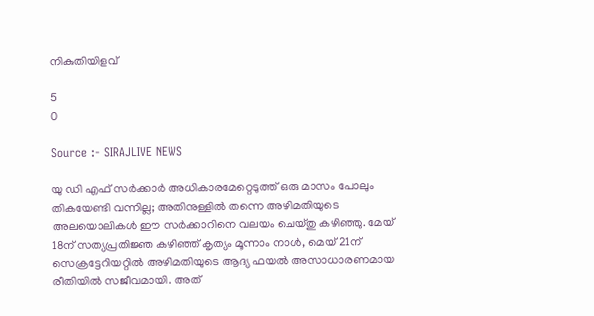നികുതിയിളവ്

5
0

Source :- SIRAJLIVE NEWS

യു ഡി എഫ് സര്‍ക്കാര്‍ അധികാരമേറ്റെടുത്ത് ഒരു മാസം പോലും തികയേണ്ടി വന്നില്ല; അതിനുള്ളില്‍ തന്നെ അഴിമതിയുടെ അലയൊലികള്‍ ഈ സര്‍ക്കാറിനെ വലയം ചെയ്തു കഴിഞ്ഞു. മേയ് 18ന് സത്യപ്രതിജ്ഞ കഴിഞ്ഞ് കൃത്യം മൂന്നാം നാള്‍, മെയ് 21ന് സെക്രട്ടേറിയറ്റില്‍ അഴിമതിയുടെ ആദ്യ ഫയല്‍ അസാധാരണമായ രീതിയില്‍ സജീവമായി. അത്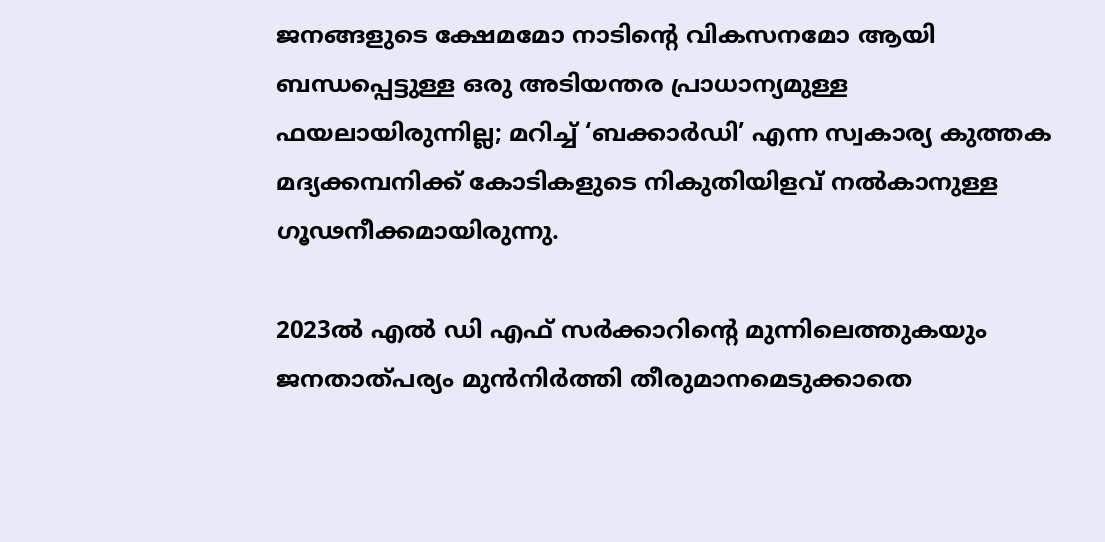ജനങ്ങളുടെ ക്ഷേമമോ നാടിന്റെ വികസനമോ ആയി ബന്ധപ്പെട്ടുള്ള ഒരു അടിയന്തര പ്രാധാന്യമുള്ള ഫയലായിരുന്നില്ല; മറിച്ച് ‘ബക്കാര്‍ഡി’ എന്ന സ്വകാര്യ കുത്തക മദ്യക്കമ്പനിക്ക് കോടികളുടെ നികുതിയിളവ് നല്‍കാനുള്ള ഗൂഢനീക്കമായിരുന്നു.

2023ല്‍ എല്‍ ഡി എഫ് സര്‍ക്കാറിന്റെ മുന്നിലെത്തുകയും ജനതാത്പര്യം മുന്‍നിര്‍ത്തി തീരുമാനമെടുക്കാതെ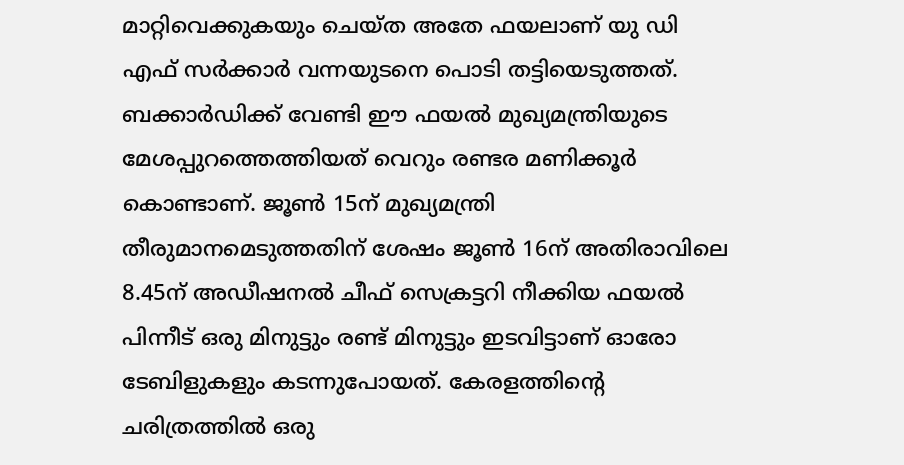മാറ്റിവെക്കുകയും ചെയ്ത അതേ ഫയലാണ് യു ഡി എഫ് സര്‍ക്കാര്‍ വന്നയുടനെ പൊടി തട്ടിയെടുത്തത്. ബക്കാര്‍ഡിക്ക് വേണ്ടി ഈ ഫയല്‍ മുഖ്യമന്ത്രിയുടെ മേശപ്പുറത്തെത്തിയത് വെറും രണ്ടര മണിക്കൂര്‍ കൊണ്ടാണ്. ജൂണ്‍ 15ന് മുഖ്യമന്ത്രി തീരുമാനമെടുത്തതിന് ശേഷം ജൂണ്‍ 16ന് അതിരാവിലെ 8.45ന് അഡീഷനല്‍ ചീഫ് സെക്രട്ടറി നീക്കിയ ഫയല്‍ പിന്നീട് ഒരു മിനുട്ടും രണ്ട് മിനുട്ടും ഇടവിട്ടാണ് ഓരോ ടേബിളുകളും കടന്നുപോയത്. കേരളത്തിന്റെ ചരിത്രത്തില്‍ ഒരു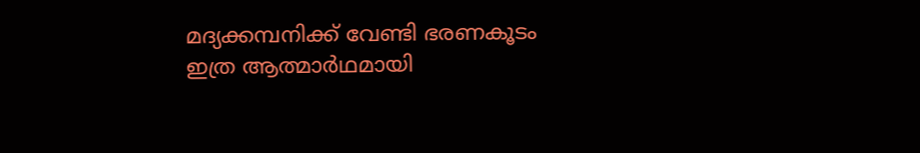മദ്യക്കമ്പനിക്ക് വേണ്ടി ഭരണകൂടം ഇത്ര ആത്മാര്‍ഥമായി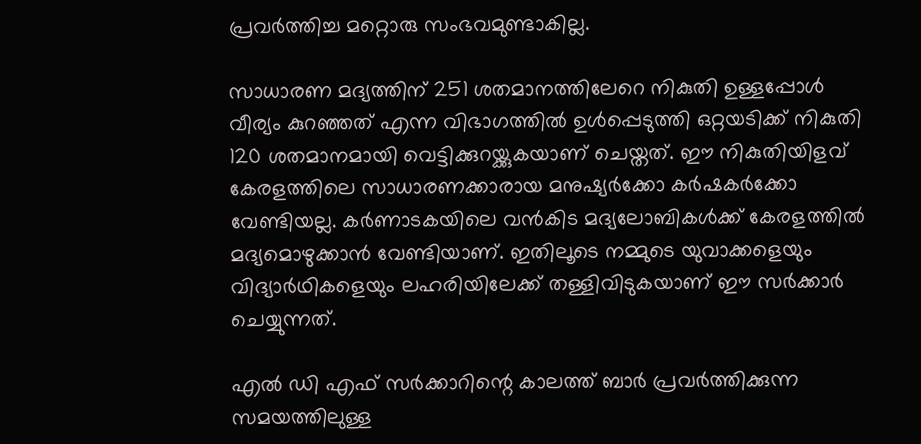പ്രവര്‍ത്തിച്ച മറ്റൊരു സംഭവമുണ്ടാകില്ല.

സാധാരണ മദ്യത്തിന് 251 ശതമാനത്തിലേറെ നികുതി ഉള്ളപ്പോള്‍ വീര്യം കുറഞ്ഞത് എന്ന വിഭാഗത്തില്‍ ഉള്‍പ്പെടുത്തി ഒറ്റയടിക്ക് നികുതി 120 ശതമാനമായി വെട്ടിക്കുറയ്ക്കുകയാണ് ചെയ്തത്. ഈ നികുതിയിളവ് കേരളത്തിലെ സാധാരണക്കാരായ മനുഷ്യര്‍ക്കോ കര്‍ഷകര്‍ക്കോ വേണ്ടിയല്ല. കര്‍ണാടകയിലെ വന്‍കിട മദ്യലോബികള്‍ക്ക് കേരളത്തില്‍ മദ്യമൊഴുക്കാന്‍ വേണ്ടിയാണ്. ഇതിലൂടെ നമ്മുടെ യുവാക്കളെയും വിദ്യാര്‍ഥികളെയും ലഹരിയിലേക്ക് തള്ളിവിടുകയാണ് ഈ സര്‍ക്കാര്‍ ചെയ്യുന്നത്.

എല്‍ ഡി എഫ് സര്‍ക്കാറിന്റെ കാലത്ത് ബാര്‍ പ്രവര്‍ത്തിക്കുന്ന സമയത്തിലുള്ള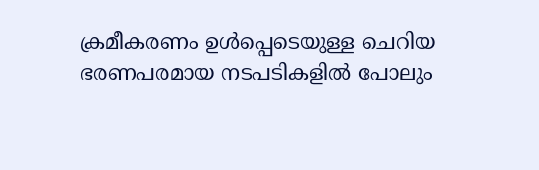ക്രമീകരണം ഉള്‍പ്പെടെയുള്ള ചെറിയ ഭരണപരമായ നടപടികളില്‍ പോലും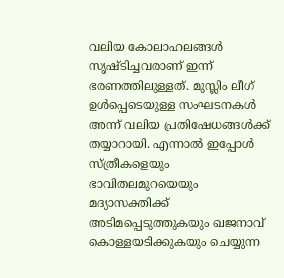വലിയ കോലാഹലങ്ങള്‍ സൃഷ്ടിച്ചവരാണ് ഇന്ന് ഭരണത്തിലുള്ളത്. മുസ്ലിം ലീഗ് ഉള്‍പ്പെടെയുള്ള സംഘടനകള്‍ അന്ന് വലിയ പ്രതിഷേധങ്ങള്‍ക്ക് തയ്യാറായി. എന്നാല്‍ ഇപ്പോള്‍ സ്ത്രീകളെയും ഭാവിതലമുറയെയും മദ്യാസക്തിക്ക് അടിമപ്പെടുത്തുകയും ഖജനാവ് കൊള്ളയടിക്കുകയും ചെയ്യുന്ന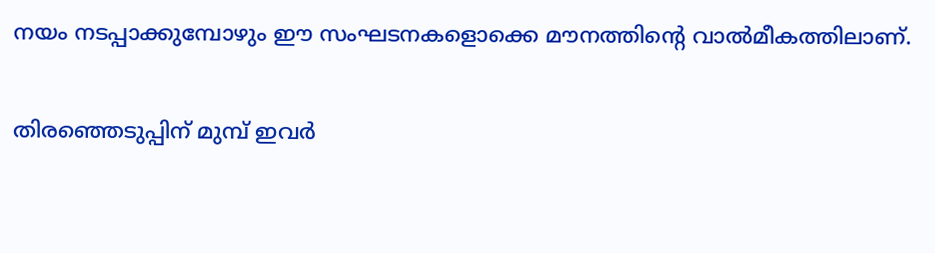നയം നടപ്പാക്കുമ്പോഴും ഈ സംഘടനകളൊക്കെ മൗനത്തിന്റെ വാല്‍മീകത്തിലാണ്.

തിരഞ്ഞെടുപ്പിന് മുമ്പ് ഇവര്‍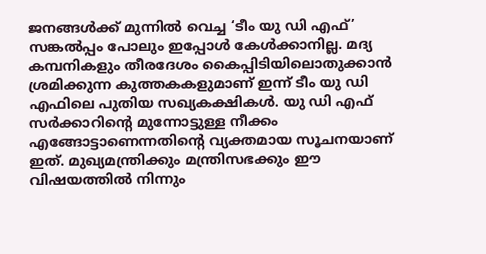ജനങ്ങള്‍ക്ക് മുന്നില്‍ വെച്ച ‘ടീം യു ഡി എഫ്’ സങ്കല്‍പ്പം പോലും ഇപ്പോള്‍ കേള്‍ക്കാനില്ല. മദ്യ കമ്പനികളും തീരദേശം കൈപ്പിടിയിലൊതുക്കാന്‍ ശ്രമിക്കുന്ന കുത്തകകളുമാണ് ഇന്ന് ടീം യു ഡി എഫിലെ പുതിയ സഖ്യകക്ഷികള്‍. യു ഡി എഫ് സര്‍ക്കാറിന്റെ മുന്നോട്ടുള്ള നീക്കം എങ്ങോട്ടാണെന്നതിന്റെ വ്യക്തമായ സൂചനയാണ് ഇത്. മുഖ്യമന്ത്രിക്കും മന്ത്രിസഭക്കും ഈ വിഷയത്തില്‍ നിന്നും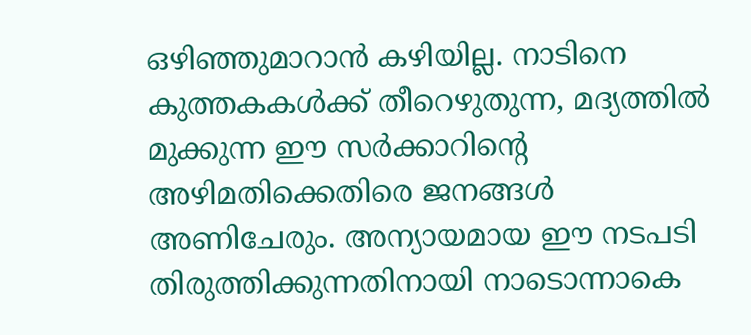ഒഴിഞ്ഞുമാറാന്‍ കഴിയില്ല. നാടിനെ കുത്തകകള്‍ക്ക് തീറെഴുതുന്ന, മദ്യത്തില്‍ മുക്കുന്ന ഈ സര്‍ക്കാറിന്റെ അഴിമതിക്കെതിരെ ജനങ്ങള്‍ അണിചേരും. അന്യായമായ ഈ നടപടി തിരുത്തിക്കുന്നതിനായി നാടൊന്നാകെ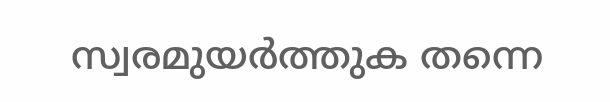സ്വരമുയര്‍ത്തുക തന്നെ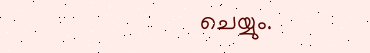ചെയ്യും.